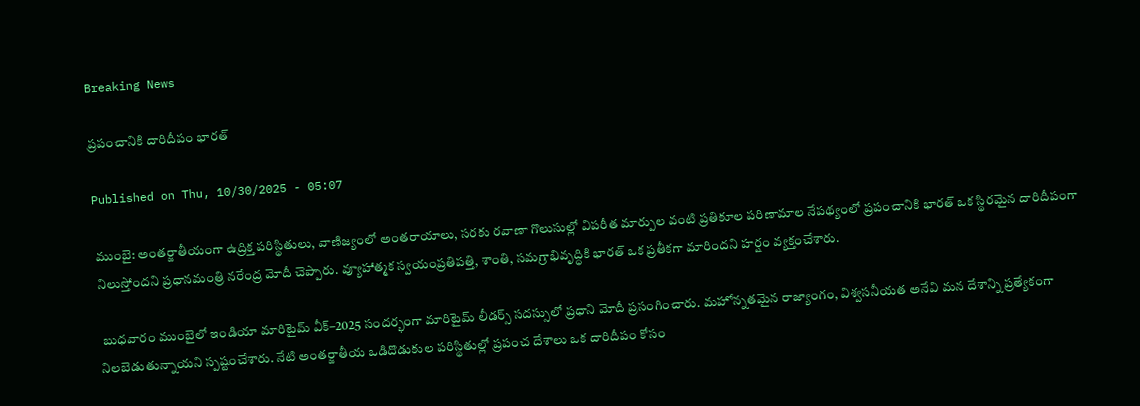Breaking News

ప్రపంచానికి దారిదీపం భారత్‌

Published on Thu, 10/30/2025 - 05:07

ముంబై: అంతర్జాతీయంగా ఉద్రిక్త పరిస్థితులు, వాణిజ్యంలో అంతరాయాలు, సరకు రవాణా గొలుసుల్లో విపరీత మార్పుల వంటి ప్రతికూల పరిణామాల నేపథ్యంలో ప్రపంచానికి భారత్‌ ఒక స్థిరమైన దారిదీపంగా నిలుస్తోందని ప్రధానమంత్రి నరేంద్ర మోదీ చెప్పారు. వ్యూహాత్మక స్వయంప్రతిపత్తి, శాంతి, సమగ్రాభివృద్ధికి భారత్‌ ఒక ప్రతీకగా మారిందని హర్షం వ్యక్తంచేశారు.

 బుధవారం ముంబైలో ఇండియా మారిటైమ్‌ వీక్‌–2025 సందర్భంగా మారిటైమ్‌ లీడర్స్‌ సదస్సులో ప్రధాని మోదీ ప్రసంగించారు. మహోన్నతమైన రాజ్యాంగం, విశ్వసనీయత అనేవి మన దేశాన్ని ప్రత్యేకంగా నిలబెడుతున్నాయని స్పష్టంచేశారు. నేటి అంతర్జాతీయ ఒడిదొడుకుల పరిస్థితుల్లో ప్రపంచ దేశాలు ఒక దారిదీపం కోసం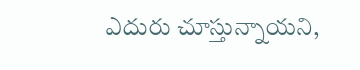ఎదురు చూస్తున్నాయని,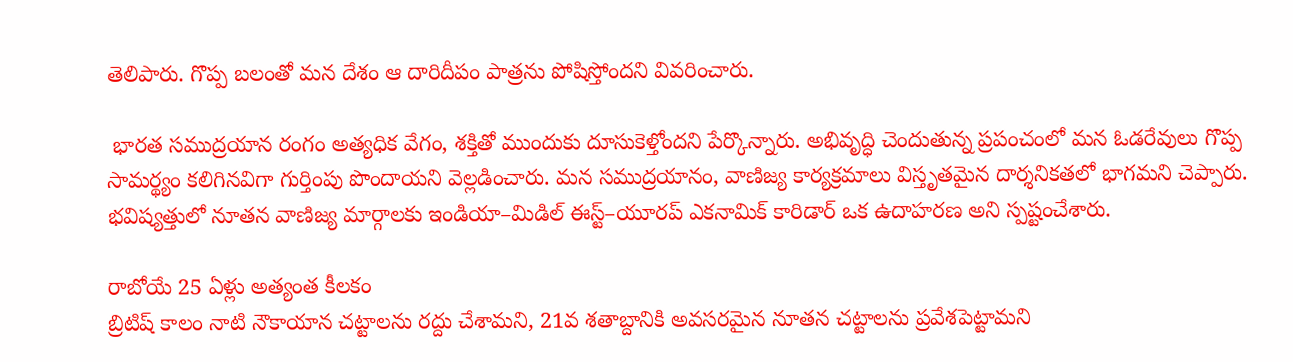తెలిపారు. గొప్ప బలంతో మన దేశం ఆ దారిదీపం పాత్రను పోషిస్తోందని వివరించారు.

 భారత సముద్రయాన రంగం అత్యధిక వేగం, శక్తితో ముందుకు దూసుకెళ్తోందని పేర్కొన్నారు. అభివృద్ధి చెందుతున్న ప్రపంచంలో మన ఓడరేవులు గొప్ప సామర్థ్యం కలిగినవిగా గుర్తింపు పొందాయని వెల్లడించారు. మన సముద్రయానం, వాణిజ్య కార్యక్రమాలు విస్తృతమైన దార్శనికతలో భాగమని చెప్పారు. భవిష్యత్తులో నూతన వాణిజ్య మార్గాలకు ఇండియా–మిడిల్‌ ఈస్ట్‌–యూరప్‌ ఎకనామిక్‌ కారిడార్‌ ఒక ఉదాహరణ అని స్పష్టంచేశారు.

రాబోయే 25 ఏళ్లు అత్యంత కీలకం
బ్రిటిష్‌ కాలం నాటి నౌకాయాన చట్టాలను రద్దు చేశామని, 21వ శతాబ్దానికి అవసరమైన నూతన చట్టాలను ప్రవేశపెట్టామని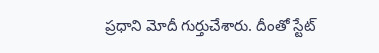ప్రధాని మోదీ గుర్తుచేశారు. దీంతో స్టేట్‌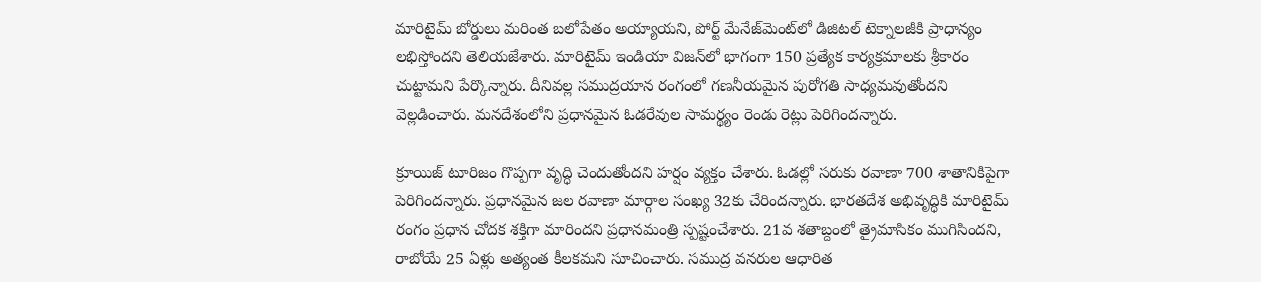మారిటైమ్‌ బోర్డులు మరింత బలోపేతం అయ్యాయని, పోర్ట్‌ మేనేజ్‌మెంట్‌లో డిజిటల్‌ టెక్నాలజీకి ప్రాధాన్యం లభిస్తోందని తెలియజేశారు. మారిటైమ్‌ ఇండియా విజన్‌లో భాగంగా 150 ప్రత్యేక కార్యక్రమాలకు శ్రీకారం చుట్టామని పేర్కొన్నారు. దీనివల్ల సముద్రయాన రంగంలో గణనీయమైన పురోగతి సాధ్యమవుతోందని వెల్లడించారు. మనదేశంలోని ప్రధానమైన ఓడరేవుల సామర్థ్యం రెండు రెట్లు పెరిగిందన్నారు.

క్రూయిజ్‌ టూరిజం గొప్పగా వృద్ధి చెందుతోందని హర్షం వ్యక్తం చేశారు. ఓడల్లో సరుకు రవాణా 700 శాతానికిపైగా పెరిగిందన్నారు. ప్రధానమైన జల రవాణా మార్గాల సంఖ్య 32కు చేరిందన్నారు. భారతదేశ అభివృద్ధికి మారిటైమ్‌ రంగం ప్రధాన చోదక శక్తిగా మారిందని ప్రధానమంత్రి స్పష్టంచేశారు. 21వ శతాబ్దంలో త్రైమాసికం ముగిసిందని, రాబోయే 25 ఏళ్లు అత్యంత కీలకమని సూచించారు. సముద్ర వనరుల ఆధారిత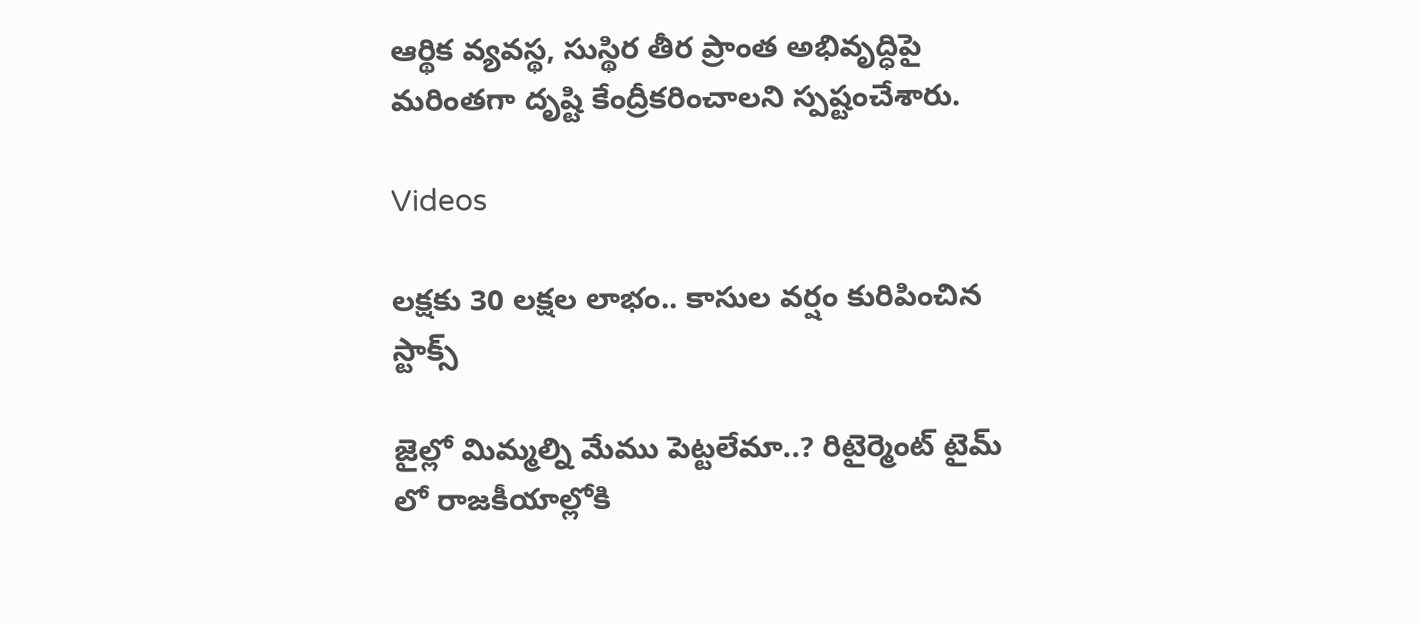ఆర్థిక వ్యవస్థ, సుస్థిర తీర ప్రాంత అభివృద్ధిపై మరింతగా దృష్టి కేంద్రీకరించాలని స్పష్టంచేశారు.

Videos

లక్షకు 30 లక్షల లాభం.. కాసుల వర్షం కురిపించిన స్టాక్స్

జైల్లో మిమ్మల్ని మేము పెట్టలేమా..? రిటైర్మెంట్ టైమ్ లో రాజకీయాల్లోకి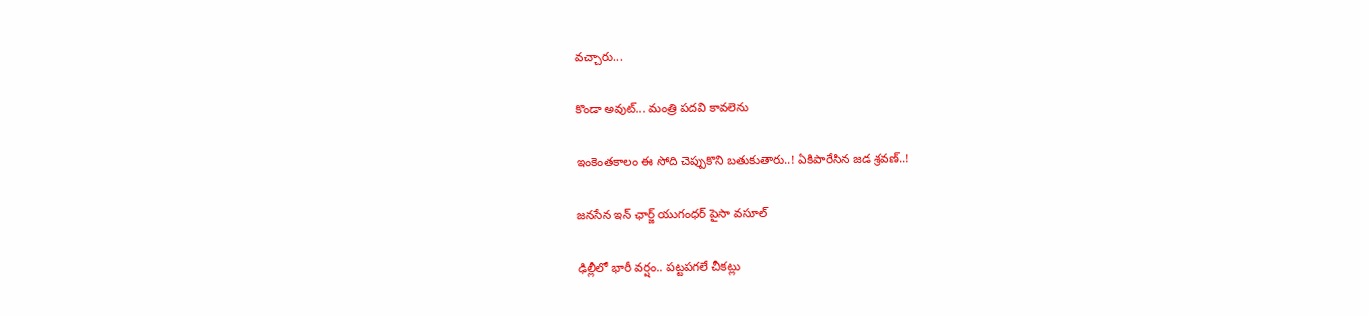వచ్చారు...

కొండా అవుట్... మంత్రి పదవి కావలెను

ఇంకెంతకాలం ఈ సోది చెప్పుకొని బతుకుతారు..! ఏకిపారేసిన జడ శ్రవణ్..!

జనసేన ఇన్ ఛార్జ్ యుగంధర్ పైసా వసూల్

ఢిల్లీలో భారీ వర్షం.. పట్టపగలే చీకట్లు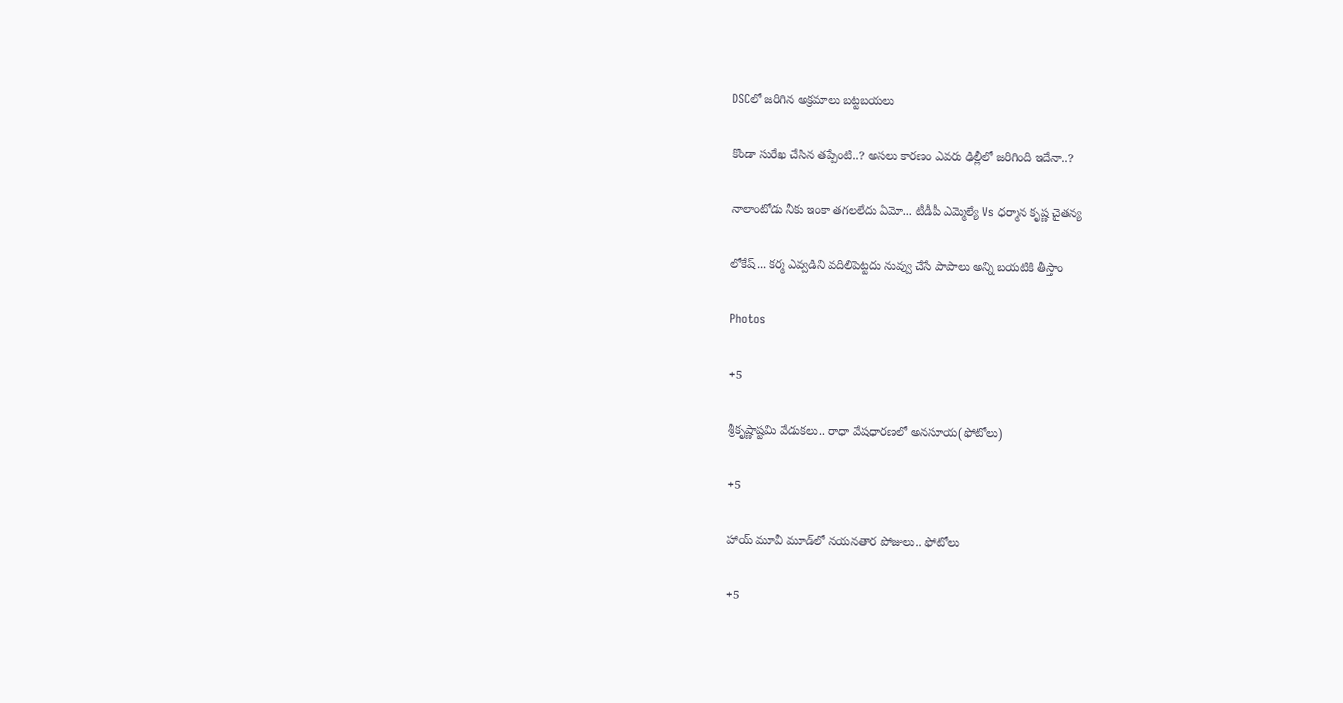DSCలో జరిగిన అక్రమాలు బట్టబయలు

కొండా సురేఖ చేసిన తప్పేంటి..? అసలు కారణం ఎవరు ఢిల్లీలో జరిగింది ఇదేనా..?

నాలాంటోడు నీకు ఇంకా తగలలేదు ఏమో... టీడీపీ ఎమ్మెల్యే Vs ధర్మాన కృష్ణ చైతన్య

లోకేష్... కర్మ ఎవ్వడిని వదిలిపెట్టదు నువ్వు చేసే పాపాలు అన్ని బయటికి తీస్తాం

Photos

+5

శ్రీకృష్ణాష్టమి వేడుకలు.. రాధా వేషధారణలో అనసూయ(ఫోటోలు)

+5

హాయ్ మూవీ మూడ్‌లో నయనతార పోజులు.. ఫోటోలు

+5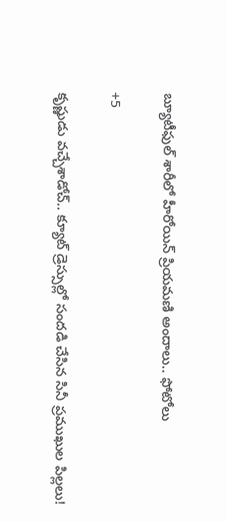బ్యూటీఫుల్ శారీలో హీరోయిన్ ప్రియమణి అందాలు.. ఫోటోలు

+5

కృష్ణుడు వచ్చేశాడోచ్.. క్యూట్ డ్రెస్సుల్లో సందడి చేసిన సినీ ప్రముఖుల పిల్లలు!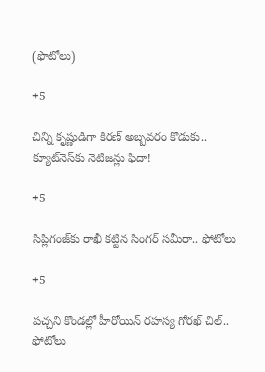(ఫొటోలు)

+5

చిన్ని కృష్ణుడిగా కిరణ్ అబ్బవరం కొడుకు.. క్యూట్‌నెస్‌కు నెటిజన్లు ఫిదా!

+5

సిప్లిగంజ్‌కు రాఖీ కట్టిన సింగర్ సమీరా.. ఫోటోలు

+5

పచ్చని కొండల్లో హీరోయిన్ రహస్య గోరఖ్ చిల్.. ఫోటోలు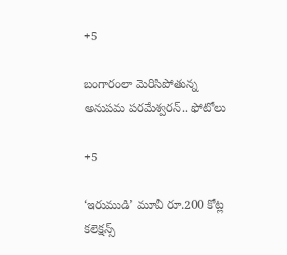+5

బంగారంలా మెరిసిపోతున్న అనుపమ పరమేశ్వరన్.. ఫోటోలు

+5

‘ఇరుముడి’ మూవీ రూ.200 కోట్ల కలెక్షన్స్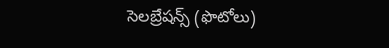సెలబ్రేషన్స్ (ఫొటోలు)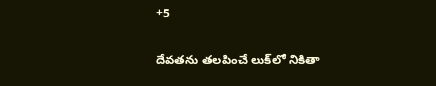+5

దేవతను తలపించే లుక్‌లో నికితా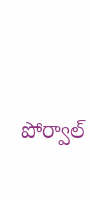పోర్వాల్‌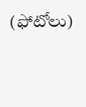(ఫోటోలు)